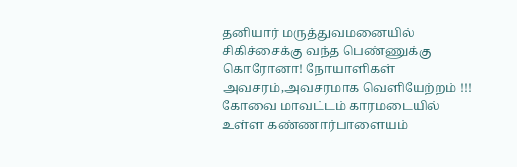தனியார் மருத்துவமனையில் சிகிச்சைக்கு வந்த பெண்ணுக்கு கொரோனா! நோயாளிகள் அவசரம்,அவசரமாக வெளியேற்றம் !!!
கோவை மாவட்டம் காரமடையில் உள்ள கண்ணார்பாளையம்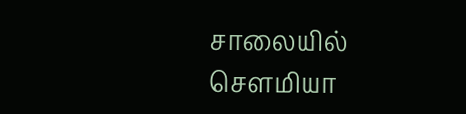சாலையில் செளமியா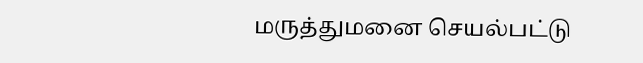மருத்துமனை செயல்பட்டு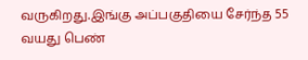வருகிறது.இங்கு அப்பகுதியை சேர்ந்த 55 வயது பெண்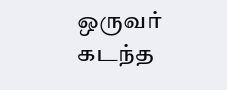ஒருவர் கடந்த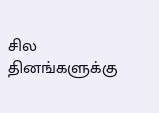சில தினங்களுக்கு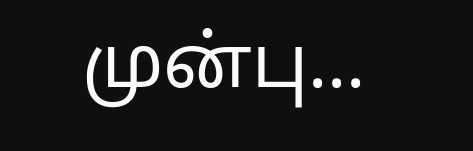முன்பு...